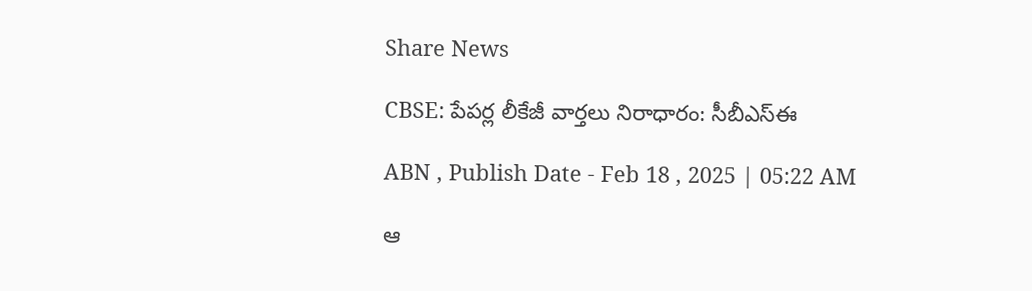Share News

CBSE: పేపర్ల లీకేజీ వార్తలు నిరాధారం: సీబీఎస్‌ఈ

ABN , Publish Date - Feb 18 , 2025 | 05:22 AM

ఆ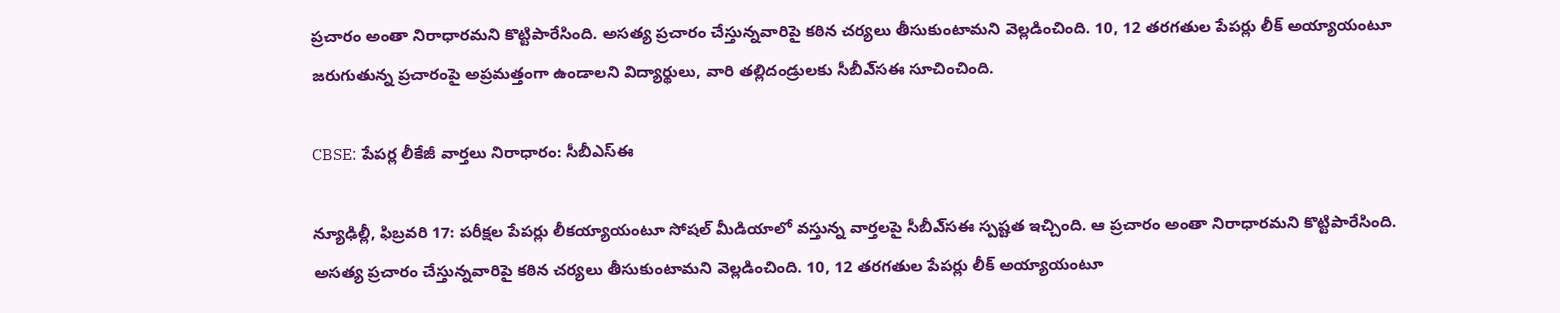ప్రచారం అంతా నిరాధారమని కొట్టిపారేసింది. అసత్య ప్రచారం చేస్తున్నవారిపై కఠిన చర్యలు తీసుకుంటామని వెల్లడించింది. 10, 12 తరగతుల పేపర్లు లీక్‌ అయ్యాయంటూ జరుగుతున్న ప్రచారంపై అప్రమత్తంగా ఉండాలని విద్యార్థులు, వారి తల్లిదండ్రులకు సీబీఎ్‌సఈ సూచించింది.

CBSE: పేపర్ల లీకేజీ వార్తలు నిరాధారం: సీబీఎస్‌ఈ

న్యూఢిల్లీ, ఫిబ్రవరి 17: పరీక్షల పేపర్లు లీకయ్యాయంటూ సోషల్‌ మీడియాలో వస్తున్న వార్తలపై సీబీఎ్‌సఈ స్పష్టత ఇచ్చింది. ఆ ప్రచారం అంతా నిరాధారమని కొట్టిపారేసింది. అసత్య ప్రచారం చేస్తున్నవారిపై కఠిన చర్యలు తీసుకుంటామని వెల్లడించింది. 10, 12 తరగతుల పేపర్లు లీక్‌ అయ్యాయంటూ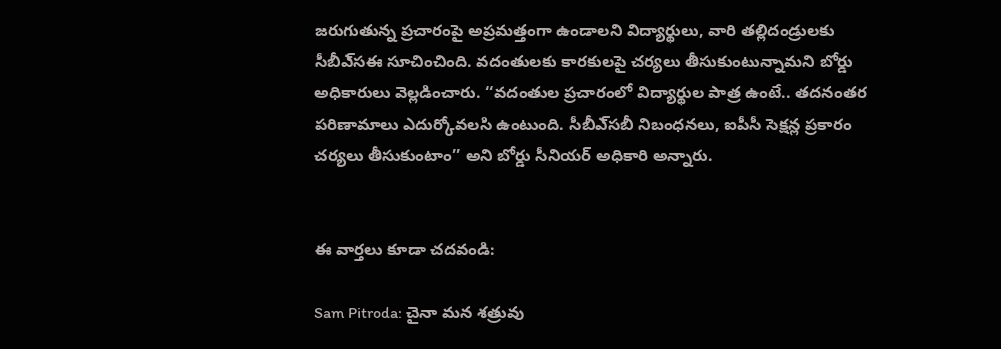జరుగుతున్న ప్రచారంపై అప్రమత్తంగా ఉండాలని విద్యార్థులు, వారి తల్లిదండ్రులకు సీబీఎ్‌సఈ సూచించింది. వదంతులకు కారకులపై చర్యలు తీసుకుంటున్నామని బోర్డు అధికారులు వెల్లడించారు. ‘‘వదంతుల ప్రచారంలో విద్యార్థుల పాత్ర ఉంటే.. తదనంతర పరిణామాలు ఎదుర్కోవలసి ఉంటుంది. సీబీఎ్‌సబీ నిబంధనలు, ఐపీసీ సెక్షన్ల ప్రకారం చర్యలు తీసుకుంటాం’’ అని బోర్డు సీనియర్‌ అధికారి అన్నారు.


ఈ వార్తలు కూడా చదవండి:

Sam Pitroda: చైనా మన శత్రువు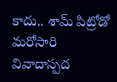కాదు.. శామ్ పిట్రోడో మరోసారి వివాదాస్పద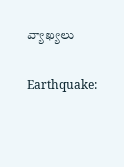వ్యాఖ్యలు

Earthquake: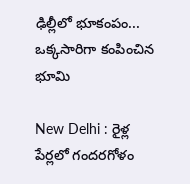ఢిల్లీలో భూకంపం... ఒక్కసారిగా కంపించిన భూమి

New Delhi : రైళ్ల పేర్లలో గందరగోళం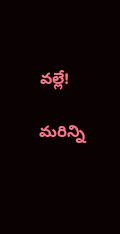వల్లే!

మరిన్ని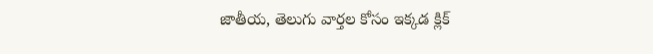జాతీయ, తెలుగు వార్తల కోసం ఇక్కడ క్లిక్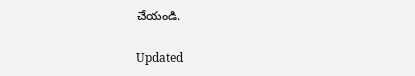చేయండి.

Updated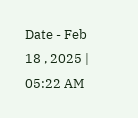Date - Feb 18 , 2025 | 05:22 AM